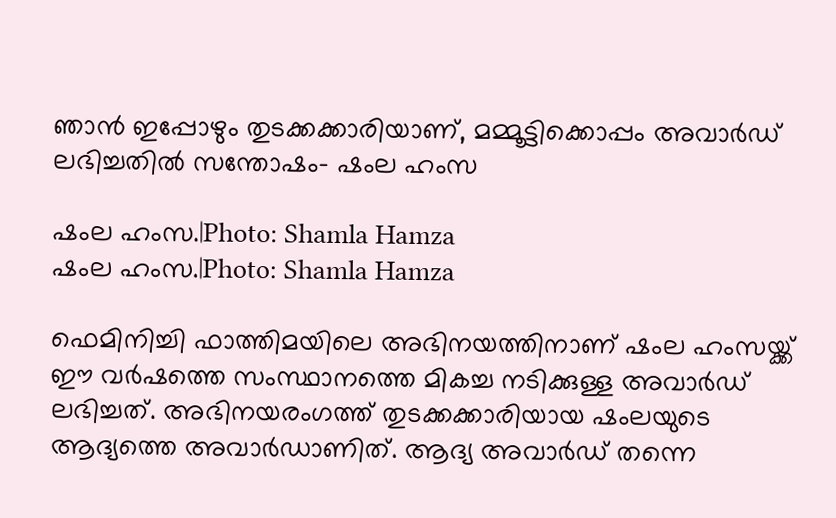ഞാന്‍ ഇപ്പോഴും തുടക്കക്കാരിയാണ്, മമ്മൂട്ടിക്കൊപ്പം അവാര്‍ഡ് ലഭിച്ചതില്‍ സന്തോഷം- ഷംല ഹംസ

ഷംല ഹംസ.|Photo: Shamla Hamza
ഷംല ഹംസ.|Photo: Shamla Hamza

ഫെമിനിച്ചി ഫാത്തിമയിലെ അഭിനയത്തിനാണ് ഷംല ഹംസയ്ക്ക് ഈ വര്‍ഷത്തെ സംസ്ഥാനത്തെ മികച്ച നടിക്കുള്ള അവാര്‍ഡ് ലഭിച്ചത്. അഭിനയരംഗത്ത് തുടക്കക്കാരിയായ ഷംലയുടെ ആദ്യത്തെ അവാര്‍ഡാണിത്. ആദ്യ അവാര്‍ഡ് തന്നെ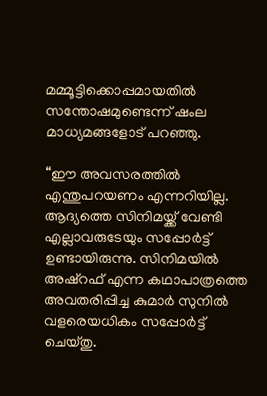മമ്മൂട്ടിക്കൊപ്പമായതില്‍ സന്തോഷമുണ്ടെന്ന് ഷംല മാധ്യമങ്ങളോട് പറഞ്ഞു.

“ഈ അവസരത്തില്‍ എന്തുപറയണം എന്നറിയില്ല. ആദ്യത്തെ സിനിമയ്ക്ക് വേണ്ടി എല്ലാവരുടേയും സപ്പോര്‍ട്ട് ഉണ്ടായിരുന്നു. സിനിമയില്‍ അഷ്‌റഫ് എന്ന കഥാപാത്രത്തെ അവതരിപ്പിച്ച കുമാര്‍ സുനില്‍ വളരെയധികം സപ്പോര്‍ട്ട് ചെയ്തു.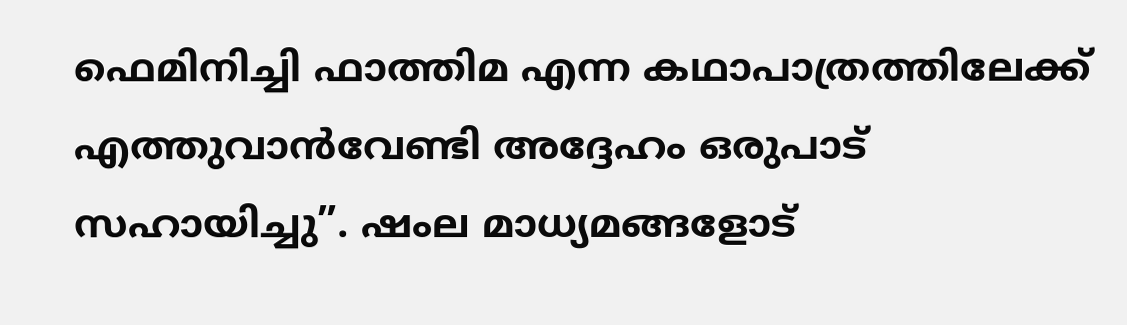ഫെമിനിച്ചി ഫാത്തിമ എന്ന കഥാപാത്രത്തിലേക്ക് എത്തുവാന്‍വേണ്ടി അദ്ദേഹം ഒരുപാട് സഹായിച്ചു”. ഷംല മാധ്യമങ്ങളോട്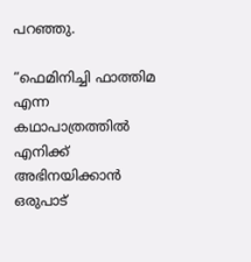പറഞ്ഞു.

“ഫെമിനിച്ചി ഫാത്തിമ എന്ന കഥാപാത്രത്തില്‍ എനിക്ക് അഭിനയിക്കാന്‍ ഒരുപാട്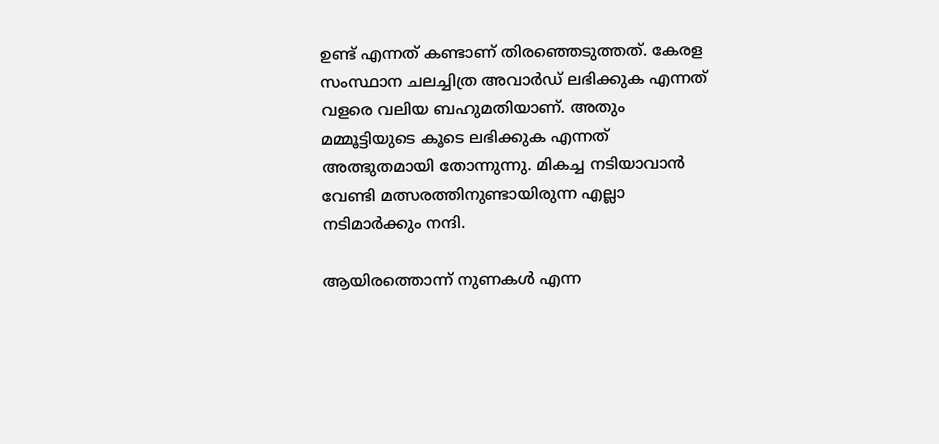ഉണ്ട് എന്നത് കണ്ടാണ് തിരഞ്ഞെടുത്തത്. കേരള സംസ്ഥാന ചലച്ചിത്ര അവാര്‍ഡ് ലഭിക്കുക എന്നത് വളരെ വലിയ ബഹുമതിയാണ്. അതും മമ്മൂട്ടിയുടെ കൂടെ ലഭിക്കുക എന്നത് അത്ഭുതമായി തോന്നുന്നു. മികച്ച നടിയാവാന്‍ വേണ്ടി മത്സരത്തിനുണ്ടായിരുന്ന എല്ലാ നടിമാര്‍ക്കും നന്ദി.

ആയിരത്തൊന്ന് നുണകള്‍ എന്ന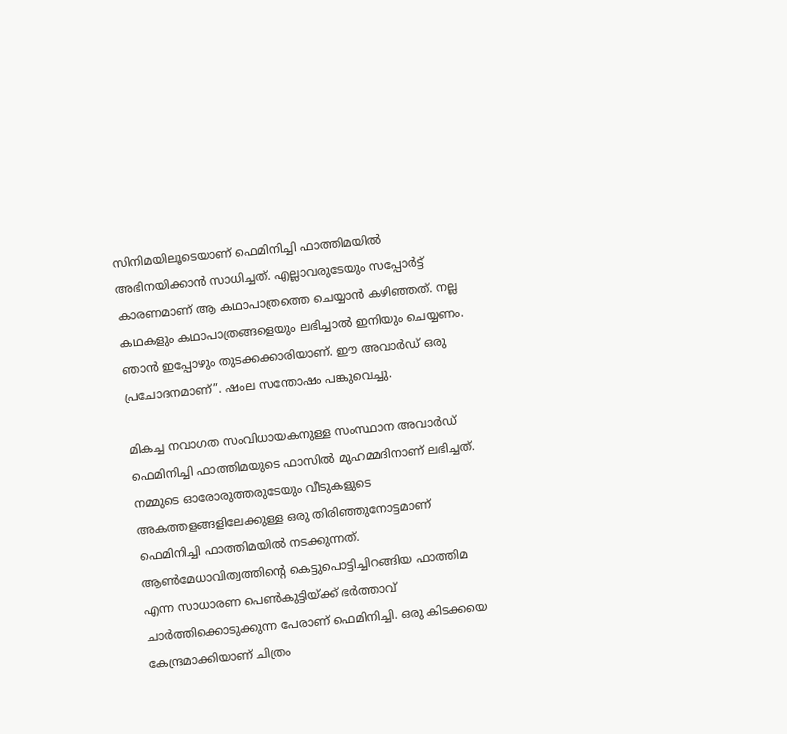സിനിമയിലൂടെയാണ് ഫെമിനിച്ചി ഫാത്തിമയില്‍ അഭിനയിക്കാന്‍ സാധിച്ചത്. എല്ലാവരുടേയും സപ്പോര്‍ട്ട് കാരണമാണ് ആ കഥാപാത്രത്തെ ചെയ്യാന്‍ കഴിഞ്ഞത്. നല്ല കഥകളും കഥാപാത്രങ്ങളെയും ലഭിച്ചാല്‍ ഇനിയും ചെയ്യണം. ഞാന്‍ ഇപ്പോഴും തുടക്കക്കാരിയാണ്. ഈ അവാര്‍ഡ് ഒരു പ്രചോദനമാണ്”. ഷംല സന്തോഷം പങ്കുവെച്ചു.

മികച്ച നവാഗത സംവിധായകനുള്ള സംസ്ഥാന അവാര്‍ഡ് ഫെമിനിച്ചി ഫാത്തിമയുടെ ഫാസില്‍ മുഹമ്മദിനാണ് ലഭിച്ചത്. നമ്മുടെ ഓരോരുത്തരുടേയും വീടുകളുടെ അകത്തളങ്ങളിലേക്കുള്ള ഒരു തിരിഞ്ഞുനോട്ടമാണ് ഫെമിനിച്ചി ഫാത്തിമയില്‍ നടക്കുന്നത്. ആണ്‍മേധാവിത്വത്തിന്റെ കെട്ടുപൊട്ടിച്ചിറങ്ങിയ ഫാത്തിമ എന്ന സാധാരണ പെണ്‍കുട്ടിയ്ക്ക് ഭര്‍ത്താവ് ചാര്‍ത്തിക്കൊടുക്കുന്ന പേരാണ് ഫെമിനിച്ചി. ഒരു കിടക്കയെ കേന്ദ്രമാക്കിയാണ് ചിത്രം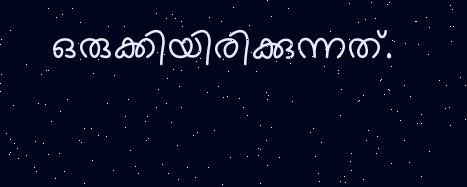ഒരുക്കിയിരിക്കുന്നത്.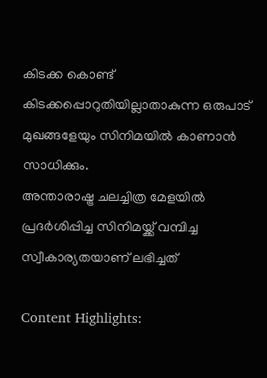കിടക്ക കൊണ്ട് കിടക്കപ്പൊറുതിയില്ലാതാകുന്ന ഒരുപാട് മുഖങ്ങളേയും സിനിമയില്‍ കാണാന്‍ സാധിക്കും.
അന്താരാഷ്ട്ര ചലച്ചിത്ര മേളയില്‍ പ്രദര്‍ശിപ്പിച്ച സിനിമയ്ക്ക് വമ്പിച്ച സ്വീകാര്യതയാണ് ലഭിച്ചത്

Content Highlights: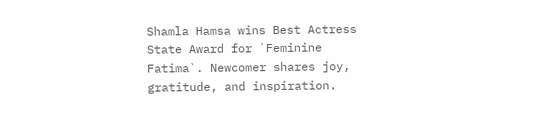Shamla Hamsa wins Best Actress State Award for `Feminine Fatima`. Newcomer shares joy, gratitude, and inspiration.